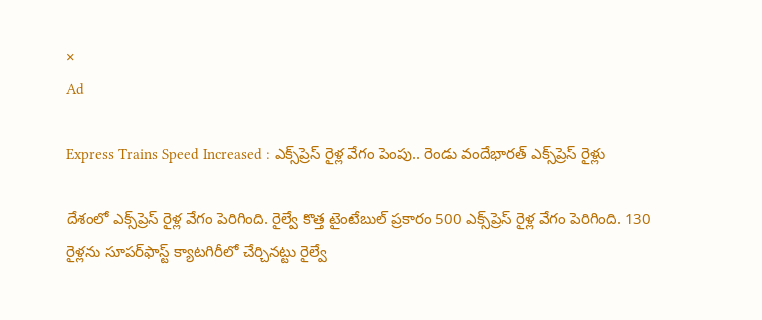×
Ad

Express Trains Speed Increased : ఎక్స్‌ప్రెస్‌ రైళ్ల వేగం పెంపు.. రెండు వందేభారత్‌ ఎక్స్‌ప్రెస్‌ రైళ్లు

దేశంలో ఎక్స్‌ప్రెస్‌ రైళ్ల వేగం పెరిగింది. రైల్వే కొత్త టైంటేబుల్‌ ప్రకారం 500 ఎక్స్‌ప్రెస్‌ రైళ్ల వేగం పెరిగింది. 130 రైళ్లను సూపర్‌ఫాస్ట్‌ క్యాటగిరీలో చేర్చినట్టు రైల్వే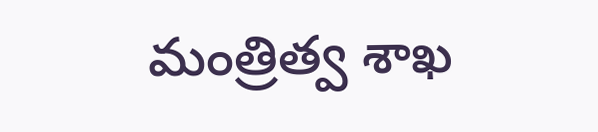మంత్రిత్వ శాఖ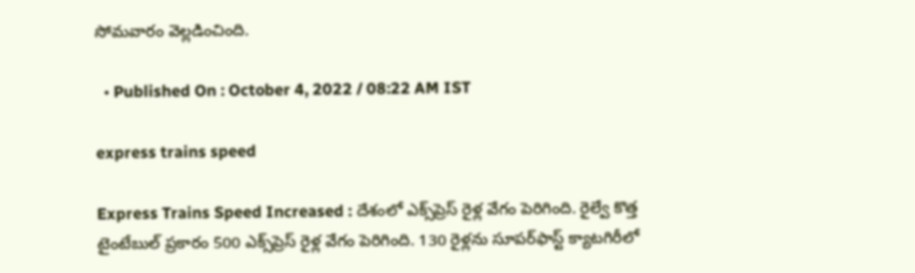సోమవారం వెల్లడించింది.

  • Published On : October 4, 2022 / 08:22 AM IST

express trains speed

Express Trains Speed Increased : దేశంలో ఎక్స్‌ప్రెస్‌ రైళ్ల వేగం పెరిగింది. రైల్వే కొత్త టైంటేబుల్‌ ప్రకారం 500 ఎక్స్‌ప్రెస్‌ రైళ్ల వేగం పెరిగింది. 130 రైళ్లను సూపర్‌ఫాస్ట్‌ క్యాటగిరీలో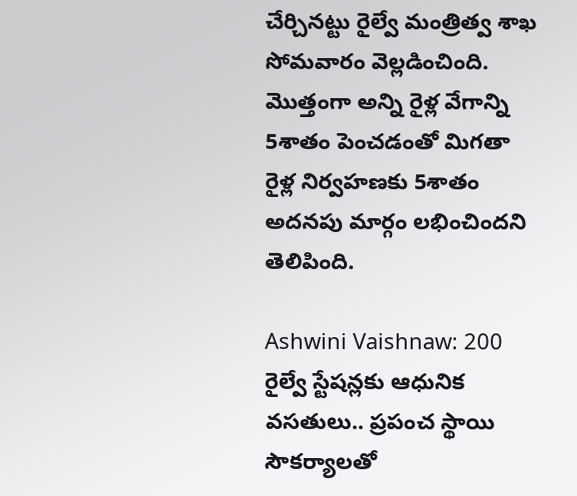చేర్చినట్టు రైల్వే మంత్రిత్వ శాఖ సోమవారం వెల్లడించింది. మొత్తంగా అన్ని రైళ్ల వేగాన్ని 5శాతం పెంచడంతో మిగతా రైళ్ల నిర్వహణకు 5శాతం అదనపు మార్గం లభించిందని తెలిపింది.

Ashwini Vaishnaw: 200 రైల్వే స్టేషన్లకు ఆధునిక వసతులు.. ప్రపంచ స్థాయి సౌకర్యాలతో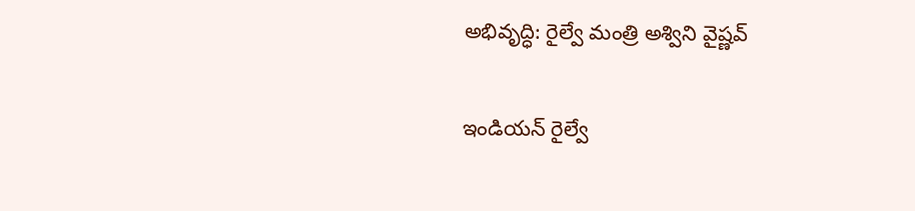అభివృద్ధి: రైల్వే మంత్రి అశ్విని వైష్ణవ్

ఇండియన్‌ రైల్వే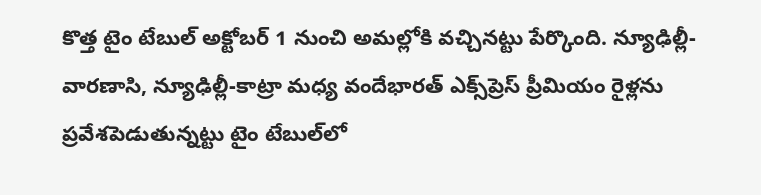కొత్త టైం టేబుల్‌ అక్టోబర్‌ 1 నుంచి అమల్లోకి వచ్చినట్టు పేర్కొంది. న్యూఢిల్లీ-వారణాసి, న్యూఢిల్లీ-కాట్రా మధ్య వందేభారత్‌ ఎక్స్‌ప్రెస్‌ ప్రీమియం రైళ్లను ప్రవేశపెడుతున్నట్టు టైం టేబుల్‌లో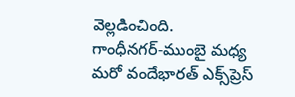వెల్లడించింది. గాంధీనగర్‌-ముంబై మధ్య మరో వందేభారత్‌ ఎక్స్‌ప్రెస్‌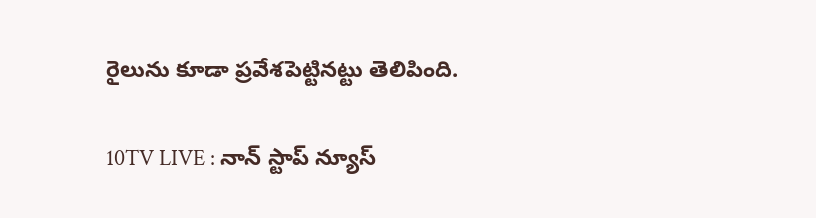రైలును కూడా ప్రవేశపెట్టినట్టు తెలిపింది.

10TV LIVE : నాన్ స్టాప్ న్యూస్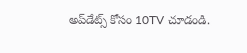అప్‌డేట్స్ కోసం 10TV చూడండి.